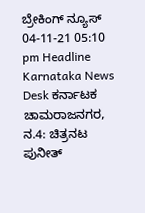ಬ್ರೇಕಿಂಗ್ ನ್ಯೂಸ್
04-11-21 05:10 pm Headline Karnataka News Desk ಕರ್ನಾಟಕ
ಚಾಮರಾಜನಗರ, ನ.4: ಚಿತ್ರನಟ ಪುನೀತ್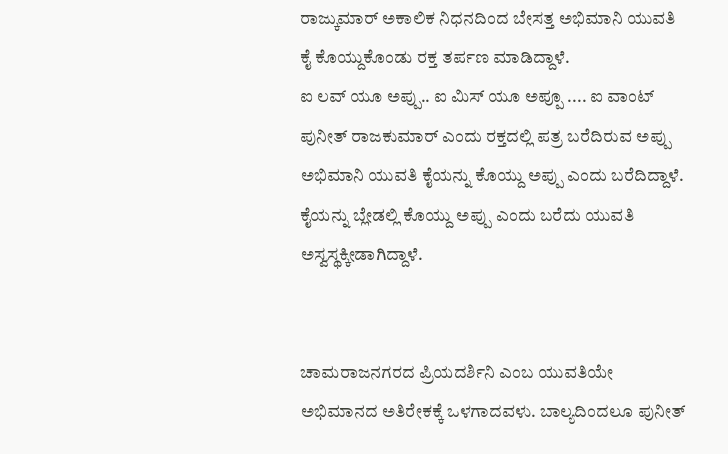ರಾಜ್ಕುಮಾರ್ ಅಕಾಲಿಕ ನಿಧನದಿಂದ ಬೇಸತ್ತ ಅಭಿಮಾನಿ ಯುವತಿ ಕೈ ಕೊಯ್ದುಕೊಂಡು ರಕ್ತ ತರ್ಪಣ ಮಾಡಿದ್ದಾಳೆ.
ಐ ಲವ್ ಯೂ ಅಪ್ಪು.. ಐ ಮಿಸ್ ಯೂ ಅಪ್ಪೂ .... ಐ ವಾಂಟ್ ಪುನೀತ್ ರಾಜಕುಮಾರ್ ಎಂದು ರಕ್ತದಲ್ಲಿ ಪತ್ರ ಬರೆದಿರುವ ಅಪ್ಪು ಅಭಿಮಾನಿ ಯುವತಿ ಕೈಯನ್ನು ಕೊಯ್ದು ಅಪ್ಪು ಎಂದು ಬರೆದಿದ್ದಾಳೆ. ಕೈಯನ್ನು ಬ್ಲೇಡಲ್ಲಿ ಕೊಯ್ದು ಅಪ್ಪು ಎಂದು ಬರೆದು ಯುವತಿ ಅಸ್ವಸ್ಥಕ್ಕೀಡಾಗಿದ್ದಾಳೆ.


ಚಾಮರಾಜನಗರದ ಪ್ರಿಯದರ್ಶಿನಿ ಎಂಬ ಯುವತಿಯೇ ಅಭಿಮಾನದ ಅತಿರೇಕಕ್ಕೆ ಒಳಗಾದವಳು. ಬಾಲ್ಯದಿಂದಲೂ ಪುನೀತ್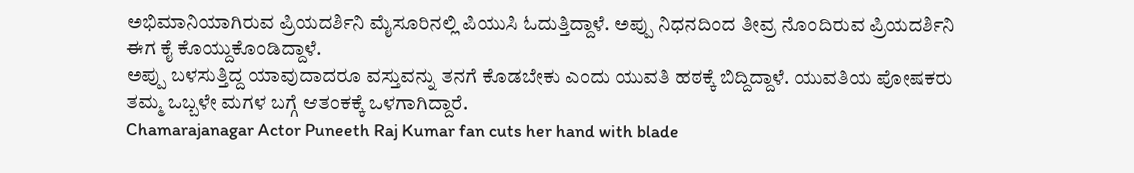ಅಭಿಮಾನಿಯಾಗಿರುವ ಪ್ರಿಯದರ್ಶಿನಿ ಮೈಸೂರಿನಲ್ಲಿ ಪಿಯುಸಿ ಓದುತ್ತಿದ್ದಾಳೆ. ಅಪ್ಪು ನಿಧನದಿಂದ ತೀವ್ರ ನೊಂದಿರುವ ಪ್ರಿಯದರ್ಶಿನಿ ಈಗ ಕೈ ಕೊಯ್ದುಕೊಂಡಿದ್ದಾಳೆ.
ಅಪ್ಪು ಬಳಸುತ್ತಿದ್ದ ಯಾವುದಾದರೂ ವಸ್ತುವನ್ನು ತನಗೆ ಕೊಡಬೇಕು ಎಂದು ಯುವತಿ ಹಠಕ್ಕೆ ಬಿದ್ದಿದ್ದಾಳೆ. ಯುವತಿಯ ಪೋಷಕರು ತಮ್ಮ ಒಬ್ಬಳೇ ಮಗಳ ಬಗ್ಗೆ ಆತಂಕಕ್ಕೆ ಒಳಗಾಗಿದ್ದಾರೆ.
Chamarajanagar Actor Puneeth Raj Kumar fan cuts her hand with blade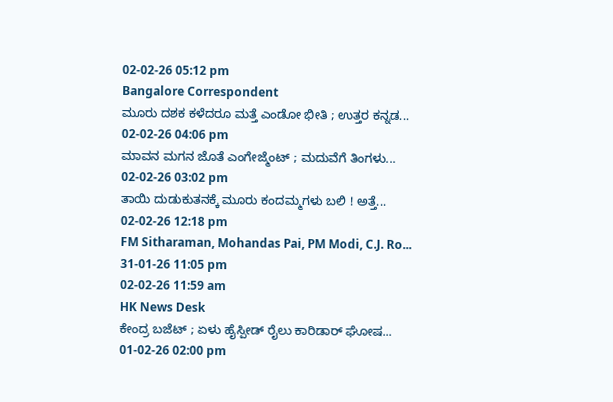02-02-26 05:12 pm
Bangalore Correspondent
ಮೂರು ದಶಕ ಕಳೆದರೂ ಮತ್ತೆ ಎಂಡೋ ಭೀತಿ ; ಉತ್ತರ ಕನ್ನಡ...
02-02-26 04:06 pm
ಮಾವನ ಮಗನ ಜೊತೆ ಎಂಗೇಜ್ಮೆಂಟ್ ; ಮದುವೆಗೆ ತಿಂಗಳು...
02-02-26 03:02 pm
ತಾಯಿ ದುಡುಕುತನಕ್ಕೆ ಮೂರು ಕಂದಮ್ಮಗಳು ಬಲಿ ! ಅತ್ತೆ...
02-02-26 12:18 pm
FM Sitharaman, Mohandas Pai, PM Modi, C.J. Ro...
31-01-26 11:05 pm
02-02-26 11:59 am
HK News Desk
ಕೇಂದ್ರ ಬಜೆಟ್ ; ಏಳು ಹೈಸ್ಪೀಡ್ ರೈಲು ಕಾರಿಡಾರ್ ಘೋಷ...
01-02-26 02:00 pm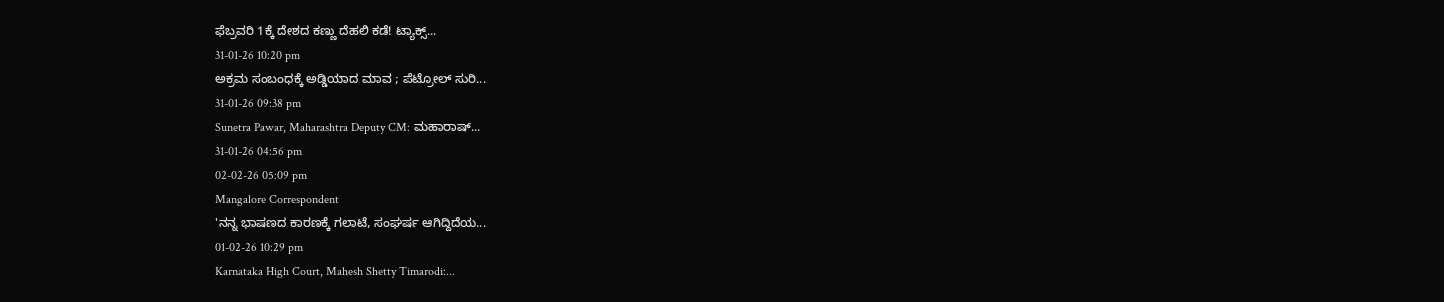ಫೆಬ್ರವರಿ 1ಕ್ಕೆ ದೇಶದ ಕಣ್ಣು ದೆಹಲಿ ಕಡೆ! ಟ್ಯಾಕ್ಸ್...
31-01-26 10:20 pm
ಅಕ್ರಮ ಸಂಬಂಧಕ್ಕೆ ಅಡ್ಡಿಯಾದ ಮಾವ ; ಪೆಟ್ರೋಲ್ ಸುರಿ...
31-01-26 09:38 pm
Sunetra Pawar, Maharashtra Deputy CM: ಮಹಾರಾಷ್...
31-01-26 04:56 pm
02-02-26 05:09 pm
Mangalore Correspondent
'ನನ್ನ ಭಾಷಣದ ಕಾರಣಕ್ಕೆ ಗಲಾಟೆ, ಸಂಘರ್ಷ ಆಗಿದ್ದಿದೆಯ...
01-02-26 10:29 pm
Karnataka High Court, Mahesh Shetty Timarodi:...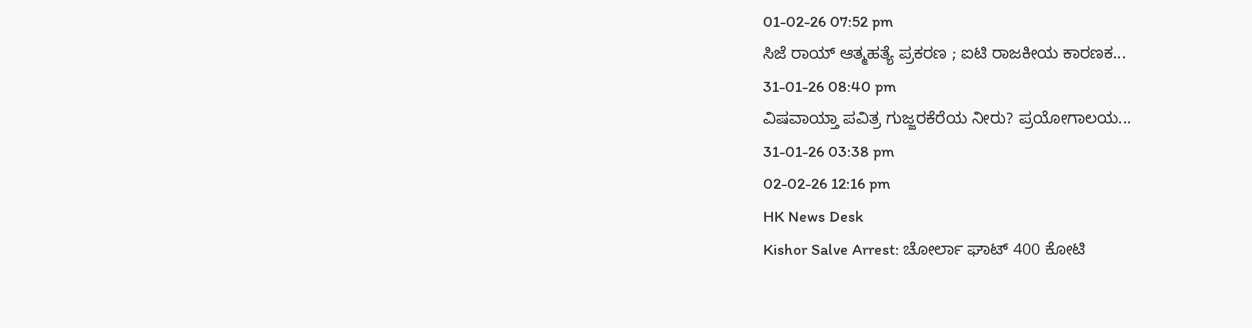01-02-26 07:52 pm
ಸಿಜೆ ರಾಯ್ ಆತ್ಮಹತ್ಯೆ ಪ್ರಕರಣ ; ಐಟಿ ರಾಜಕೀಯ ಕಾರಣಕ...
31-01-26 08:40 pm
ವಿಷವಾಯ್ತಾ ಪವಿತ್ರ ಗುಜ್ಜರಕೆರೆಯ ನೀರು? ಪ್ರಯೋಗಾಲಯ...
31-01-26 03:38 pm
02-02-26 12:16 pm
HK News Desk
Kishor Salve Arrest: ಚೋರ್ಲಾ ಘಾಟ್ 400 ಕೋಟಿ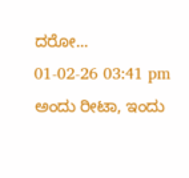ದರೋ...
01-02-26 03:41 pm
ಅಂದು ರೀಟಾ, ಇಂದು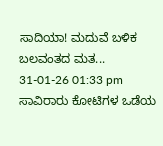ಸಾದಿಯಾ! ಮದುವೆ ಬಳಿಕ ಬಲವಂತದ ಮತ...
31-01-26 01:33 pm
ಸಾವಿರಾರು ಕೋಟಿಗಳ ಒಡೆಯ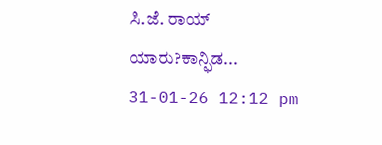ಸಿ.ಜೆ. ರಾಯ್ ಯಾರು?ಕಾನ್ಫಿಡ...
31-01-26 12:12 pm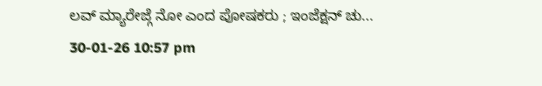ಲವ್ ಮ್ಯಾರೇಜ್ಗೆ ನೋ ಎಂದ ಪೋಷಕರು ; ಇಂಜೆಕ್ಷನ್ ಚು...
30-01-26 10:57 pm